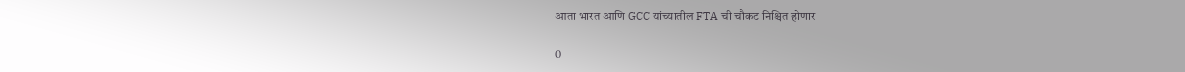आता भारत आणि GCC यांच्यातील FTA ची चौकट निश्चित होणार

0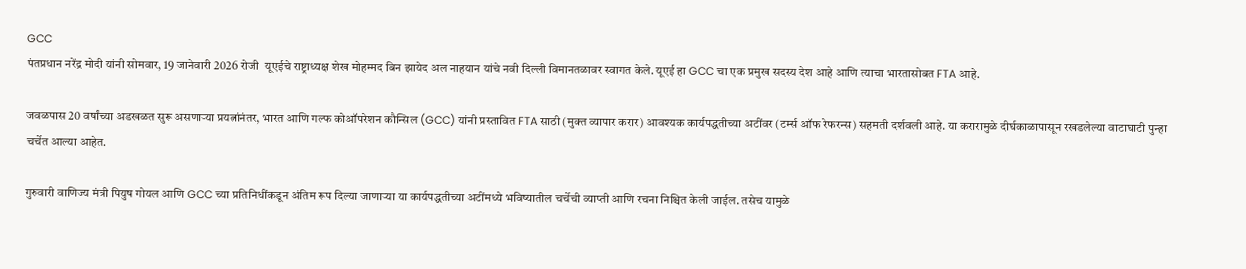GCC
पंतप्रधान नरेंद्र मोदी यांनी सोमवार, 19 जानेवारी 2026 रोजी  यूएईचे राष्ट्राध्यक्ष शेख मोहम्मद बिन झायेद अल नाहयान यांचे नवी दिल्ली विमानतळावर स्वागत केले. यूएई हा GCC चा एक प्रमुख सदस्य देश आहे आणि त्याचा भारतासोबत FTA आहे.

जवळपास 20 वर्षांच्या अडखळत सुरू असणाऱ्या प्रयत्नांनंतर, भारत आणि गल्फ कोऑपरेशन कौन्सिल (GCC) यांनी प्रस्तावित FTA साठी (मुक्त व्यापार करार) आवश्यक कार्यपद्धतीच्या अटींवर (टर्म्स ऑफ रेफरन्स) सहमती दर्शवली आहे. या करारामुळे दीर्घकाळापासून रखडलेल्या वाटाघाटी पुन्हा चर्चेत आल्या आहेत.

गुरुवारी वाणिज्य मंत्री पियुष गोयल आणि GCC च्या प्रतिनिधींकडून अंतिम रूप दिल्या जाणाऱ्या या कार्यपद्धतीच्या अटींमध्ये भविष्यातील चर्चेची व्याप्ती आणि रचना निश्चित केली जाईल. तसेच यामुळे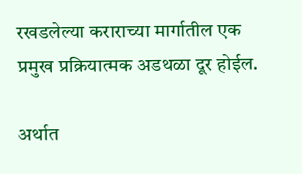रखडलेल्या कराराच्या मार्गातील एक प्रमुख प्रक्रियात्मक अडथळा दूर होईल.

अर्थात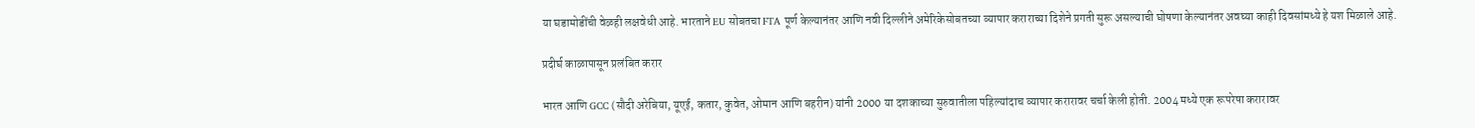या घडामोडींची वेळही लक्षवेधी आहे. भारताने EU सोबतचा FTA पूर्ण केल्यानंतर आणि नवी दिल्लीने अमेरिकेसोबतच्या व्यापार कराराच्या दिशेने प्रगती सुरू असल्याची घोषणा केल्यानंतर अवघ्या काही दिवसांमध्ये हे यश मिळाले आहे.

प्रदीर्घ काळापासून प्रलंबित करार

भारत आणि GCC (सौदी अरेबिया, यूएई, कतार, कुवेत, ओमान आणि बहरीन) यांनी 2000 या दशकाच्या सुरुवातीला पहिल्यांदाच व्यापार करारावर चर्चा केली होती. 2004 मध्ये एक रूपरेषा करारावर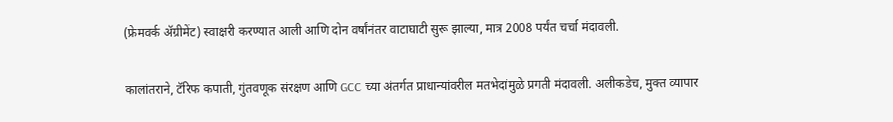(फ्रेमवर्क ॲग्रीमेंट) स्वाक्षरी करण्यात आली आणि दोन वर्षांनंतर वाटाघाटी सुरू झाल्या, मात्र 2008 पर्यंत चर्चा मंदावली.

कालांतराने, टॅरिफ कपाती, गुंतवणूक संरक्षण आणि GCC च्या अंतर्गत प्राधान्यांवरील मतभेदांमुळे प्रगती मंदावली. अलीकडेच, मुक्त व्यापार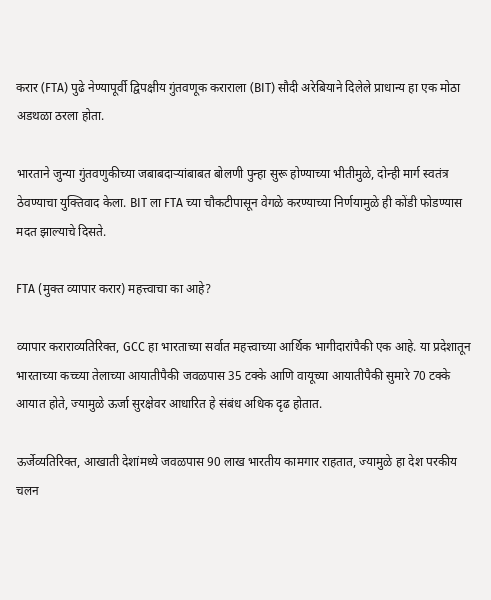करार (FTA) पुढे नेण्यापूर्वी द्विपक्षीय गुंतवणूक कराराला (BIT) सौदी अरेबियाने दिलेले प्राधान्य हा एक मोठा अडथळा ठरला होता.

भारताने जुन्या गुंतवणुकीच्या जबाबदाऱ्यांबाबत बोलणी पुन्हा सुरू होण्याच्या भीतीमुळे, दोन्ही मार्ग स्वतंत्र ठेवण्याचा युक्तिवाद केला. BIT ला FTA च्या चौकटीपासून वेगळे करण्याच्या निर्णयामुळे ही कोंडी फोडण्यास मदत झाल्याचे दिसते.

FTA (मुक्त व्यापार करार) महत्त्वाचा का आहे?

व्यापार कराराव्यतिरिक्त, GCC हा भारताच्या सर्वात महत्त्वाच्या आर्थिक भागीदारांपैकी एक आहे. या प्रदेशातून भारताच्या कच्च्या तेलाच्या आयातीपैकी जवळपास 35 टक्के आणि वायूच्या आयातीपैकी सुमारे 70 टक्के आयात होते, ज्यामुळे ऊर्जा सुरक्षेवर आधारित हे संबंध अधिक दृढ होतात.

ऊर्जेव्यतिरिक्त, आखाती देशांमध्ये जवळपास 90 लाख भारतीय कामगार राहतात, ज्यामुळे हा देश परकीय चलन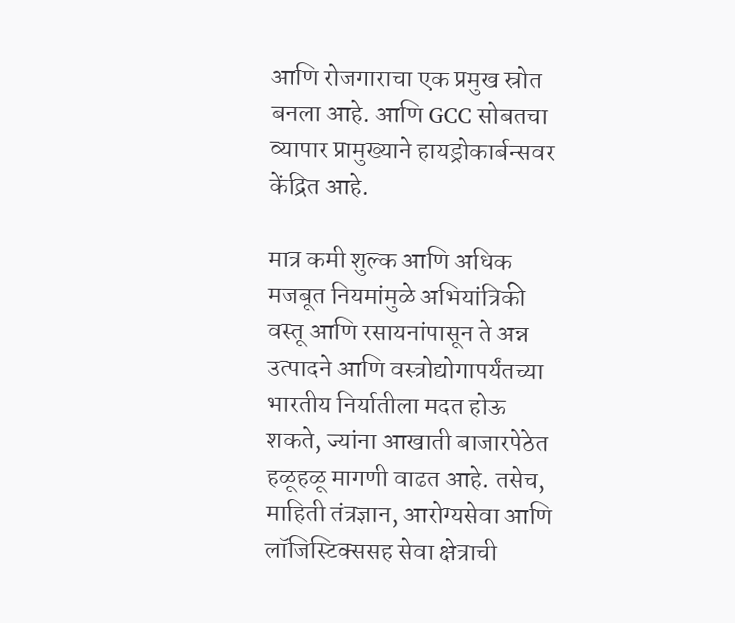आणि रोजगाराचा एक प्रमुख स्रोत बनला आहे. आणि GCC सोबतचा व्यापार प्रामुख्याने हायड्रोकार्बन्सवर केंद्रित आहे.

मात्र कमी शुल्क आणि अधिक मजबूत नियमांमुळे अभियांत्रिकी वस्तू आणि रसायनांपासून ते अन्न उत्पादने आणि वस्त्रोद्योगापर्यंतच्या भारतीय निर्यातीला मदत होऊ शकते, ज्यांना आखाती बाजारपेठेत हळूहळू मागणी वाढत आहे. तसेच, माहिती तंत्रज्ञान, आरोग्यसेवा आणि लॉजिस्टिक्ससह सेवा क्षेत्राची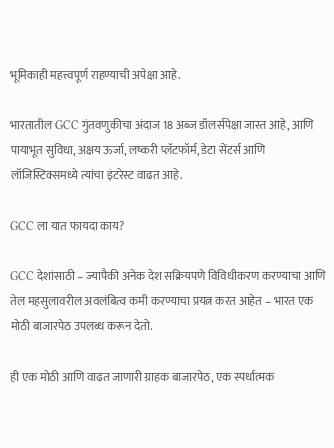भूमिकाही महत्त्वपूर्ण राहण्याची अपेक्षा आहे.

भारतातील GCC गुंतवणुकीचा अंदाज 18 अब्ज डॉलर्सपेक्षा जास्त आहे, आणि पायाभूत सुविधा, अक्षय ऊर्जा, लष्करी प्लॅटफॉर्म, डेटा सेंटर्स आणि लॉजिस्टिक्समध्ये त्यांचा इंटरेस्ट वाढत आहे.

GCC ला यात फायदा काय?

GCC देशांसाठी – ज्यापैकी अनेक देश सक्रियपणे विविधीकरण करण्याचा आणि तेल महसुलावरील अवलंबित्व कमी करण्याचा प्रयत्न करत आहेत – भारत एक मोठी बाजारपेठ उपलब्ध करून देतो.

ही एक मोठी आणि वाढत जाणारी ग्राहक बाजारपेठ, एक स्पर्धात्मक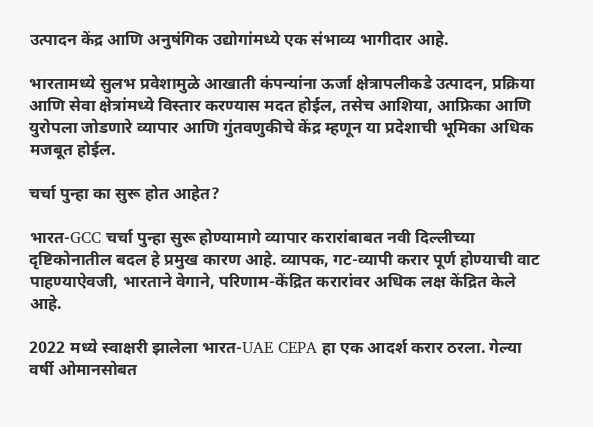उत्पादन केंद्र आणि अनुषंगिक उद्योगांमध्ये एक संभाव्य भागीदार आहे.

भारतामध्ये सुलभ प्रवेशामुळे आखाती कंपन्यांना ऊर्जा क्षेत्रापलीकडे उत्पादन, प्रक्रिया आणि सेवा क्षेत्रांमध्ये विस्तार करण्यास मदत होईल, तसेच आशिया, आफ्रिका आणि युरोपला जोडणारे व्यापार आणि गुंतवणुकीचे केंद्र म्हणून या प्रदेशाची भूमिका अधिक मजबूत होईल.

चर्चा पुन्हा का सुरू होत आहेत?

भारत-GCC चर्चा पुन्हा सुरू होण्यामागे व्यापार करारांबाबत नवी दिल्लीच्या दृष्टिकोनातील बदल हे प्रमुख कारण आहे. व्यापक, गट-व्यापी करार पूर्ण होण्याची वाट पाहण्याऐवजी, भारताने वेगाने, परिणाम-केंद्रित करारांवर अधिक लक्ष केंद्रित केले आहे.

2022 मध्ये स्वाक्षरी झालेला भारत-UAE CEPA हा एक आदर्श करार ठरला. गेल्या वर्षी ओमानसोबत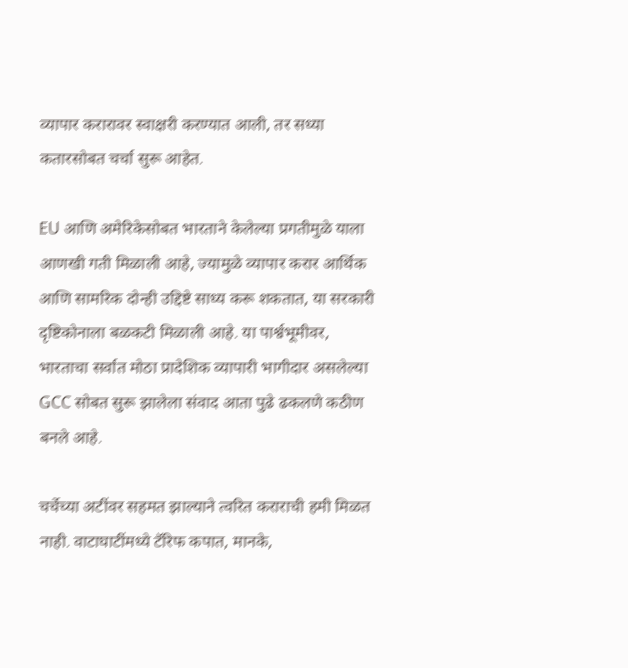व्यापार करारावर स्वाक्षरी करण्यात आली, तर सध्या कतारसोबत चर्चा सुरू आहेत.

EU आणि अमेरिकेसोबत भारताने केलेल्या प्रगतीमुळे याला आणखी गती मिळाली आहे, ज्यामुळे व्यापार करार आर्थिक आणि सामरिक दोन्ही उद्दिष्टे साध्य करू शकतात, या सरकारी दृष्टिकोनाला बळकटी मिळाली आहे. या पार्श्वभूमीवर, भारताचा सर्वात मोठा प्रादेशिक व्यापारी भागीदार असलेल्या GCC सोबत सुरू झालेला संवाद आता पुढे ढकलणे कठीण बनले आहे.

चर्चेच्या अटींवर सहमत झाल्याने त्वरित कराराची हमी मिळत नाही. वाटाघाटींमध्ये टॅरिफ कपात, मानके,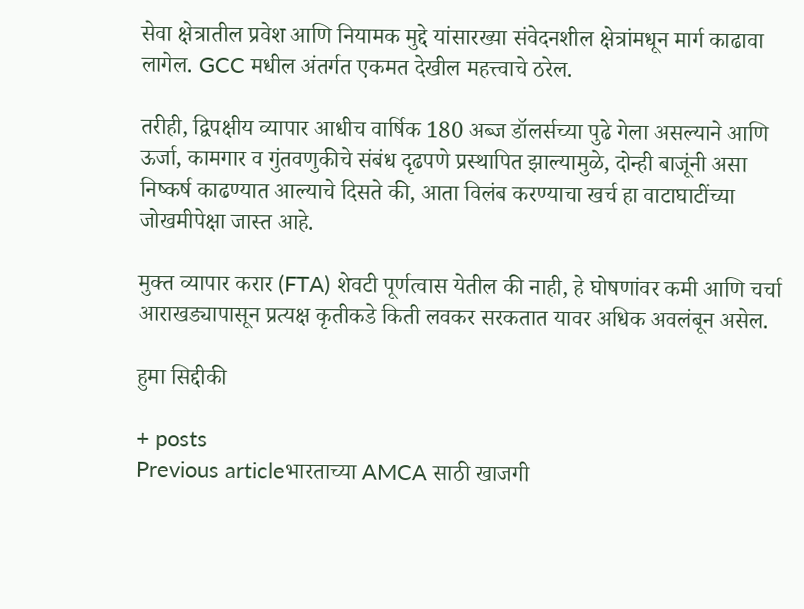सेवा क्षेत्रातील प्रवेश आणि नियामक मुद्दे यांसारख्या संवेदनशील क्षेत्रांमधून मार्ग काढावा लागेल. GCC मधील अंतर्गत एकमत देखील महत्त्वाचे ठरेल.

तरीही, द्विपक्षीय व्यापार आधीच वार्षिक 180 अब्ज डॉलर्सच्या पुढे गेला असल्याने आणि ऊर्जा, कामगार व गुंतवणुकीचे संबंध दृढपणे प्रस्थापित झाल्यामुळे, दोन्ही बाजूंनी असा निष्कर्ष काढण्यात आल्याचे दिसते की, आता विलंब करण्याचा खर्च हा वाटाघाटींच्या जोखमीपेक्षा जास्त आहे.

मुक्त व्यापार करार (FTA) शेवटी पूर्णत्वास येतील की नाही, हे घोषणांवर कमी आणि चर्चा आराखड्यापासून प्रत्यक्ष कृतीकडे किती लवकर सरकतात यावर अधिक अवलंबून असेल.

हुमा सिद्दीकी

+ posts
Previous articleभारताच्या AMCA साठी खाजगी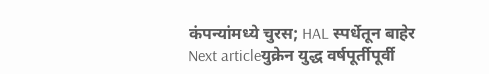कंपन्यांमध्ये चुरस; HAL स्पर्धेतून बाहेर
Next articleयुक्रेन युद्ध वर्षपूर्तीपूर्वी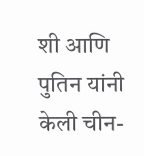शी आणि पुतिन यांनी केली चीन-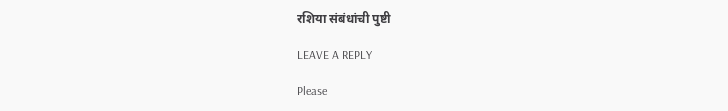रशिया संबंधांची पुष्टी

LEAVE A REPLY

Please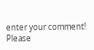enter your comment!
Please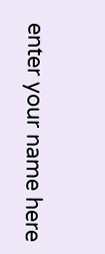enter your name here